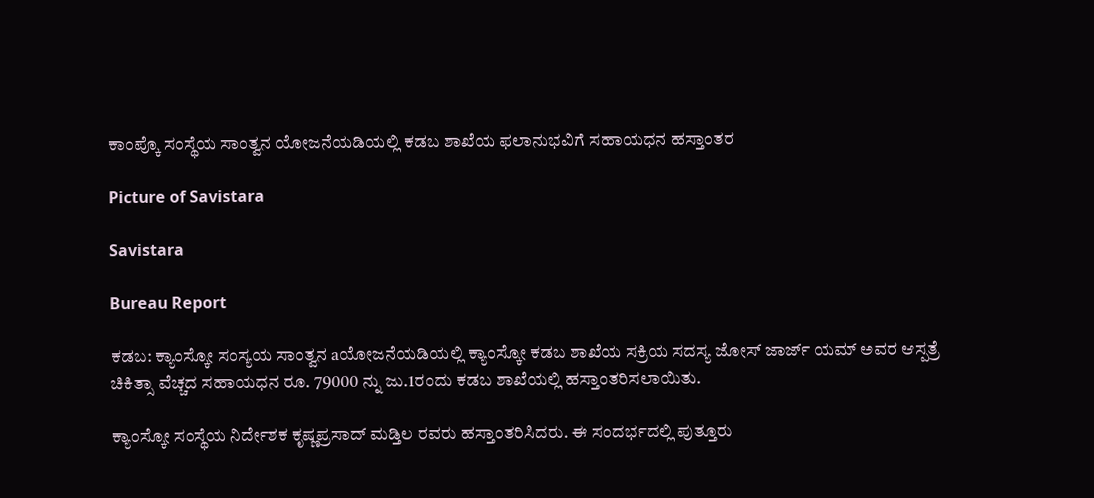ಕಾಂಪ್ಕೊ ಸಂಸ್ಥೆಯ ಸಾಂತ್ವನ ಯೋಜನೆಯಡಿಯಲ್ಲಿ ಕಡಬ ಶಾಖೆಯ ಫಲಾನುಭವಿಗೆ ಸಹಾಯಧನ ಹಸ್ತಾಂತರ

Picture of Savistara

Savistara

Bureau Report

ಕಡಬ: ಕ್ಯಾಂಸ್ಕೋ ಸಂಸ್ಯಯ ಸಾಂತ್ವನ aಯೋಜನೆಯಡಿಯಲ್ಲಿ ಕ್ಯಾಂಸ್ಕೋ ಕಡಬ ಶಾಖೆಯ ಸಕ್ರಿಯ ಸದಸ್ಯ ಜೋಸ್ ಜಾರ್ಜ್ ಯಮ್ ಅವರ ಆಸ್ಪತ್ರೆ ಚಿಕಿತ್ಸಾ ವೆಚ್ಚದ ಸಹಾಯಧನ ರೂ. 79000 ನ್ನು ಜು.1ರಂದು ಕಡಬ ಶಾಖೆಯಲ್ಲಿ ಹಸ್ತಾಂತರಿಸಲಾಯಿತು.

ಕ್ಯಾಂಸ್ಕೋ ಸಂಸ್ಥೆಯ ನಿರ್ದೇಶಕ ಕೃಷ್ಣಪ್ರಸಾದ್ ಮಡ್ತಿಲ ರವರು ಹಸ್ತಾಂತರಿಸಿದರು. ಈ ಸಂದರ್ಭದಲ್ಲಿ ಪುತ್ತೂರು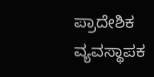ಪ್ರಾದೇಶಿಕ ವ್ಯವಸ್ಥಾಪಕ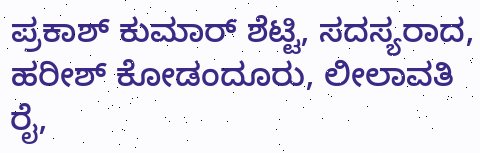ಪ್ರಕಾಶ್ ಕುಮಾ‌ರ್ ಶೆಟ್ಟಿ, ಸದಸ್ಯರಾದ, ಹರೀಶ್‌ ಕೋಡಂದೂರು, ಲೀಲಾವತಿ ರೈ,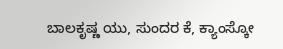ಬಾಲಕೃಷ್ಣ ಯು, ಸುಂದರ ಕೆ, ಕ್ಯಾಂಸ್ಕೋ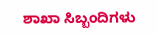ಶಾಖಾ ಸಿಬ್ಬಂದಿಗಳು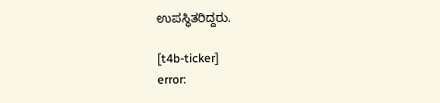ಉಪಸ್ಥಿತರಿದ್ದರು.

[t4b-ticker]
error: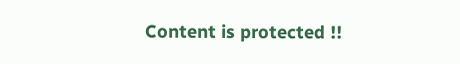Content is protected !!